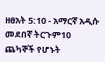ዘፀአት 5:10 - አማርኛ አዲሱ መደበኛ ትርጉም10 ጨካኞች የሆኑት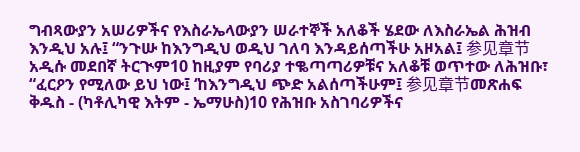ግብጻውያን አሠሪዎችና የእስራኤላውያን ሠራተኞች አለቆች ሄደው ለእስራኤል ሕዝብ እንዲህ አሉ፤ “ንጉሡ ከእንግዲህ ወዲህ ገለባ እንዳይሰጣችሁ አዞአል፤ 参见章节አዲሱ መደበኛ ትርጒም10 ከዚያም የባሪያ ተቈጣጣሪዎቹና አለቆቹ ወጥተው ለሕዝቡ፣ “ፈርዖን የሚለው ይህ ነው፤ ‘ከእንግዲህ ጭድ አልሰጣችሁም፤ 参见章节መጽሐፍ ቅዱስ - (ካቶሊካዊ እትም - ኤማሁስ)10 የሕዝቡ አስገባሪዎችና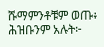ሹማምንቶቹም ወጡ፥ ሕዝቡንም አሉት፦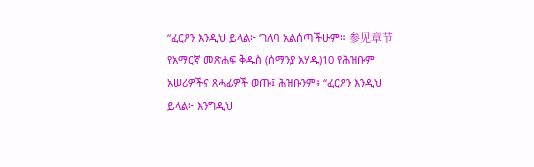“ፈርዖን እንዲህ ይላል፦ ‘ገለባ አልሰጣችሁም። 参见章节የአማርኛ መጽሐፍ ቅዱስ (ሰማንያ አሃዱ)10 የሕዝቡም አሠሪዎችና ጸሓፊዎች ወጡ፤ ሕዝቡንም፥ “ፈርዖን እንዲህ ይላል፦ እንግዲህ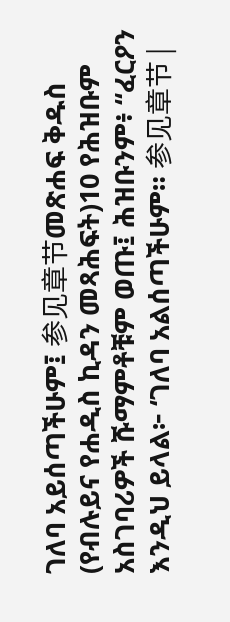ገለባ አይሰጣችሁም፤ 参见章节መጽሐፍ ቅዱስ (የብሉይና የሐዲስ ኪዳን መጻሕፍት)10 የሕዝቡም አስገባሪዎች ሹማምቶቹም ወጡ፤ ሕዝቡንም፥ “ፈርዖን እንዲህ ይላል፦ ‘ገለባ አልሰጣችሁም። 参见章节 |